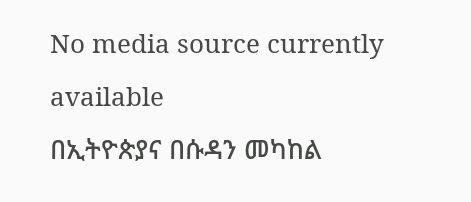No media source currently available
በኢትዮጵያና በሱዳን መካከል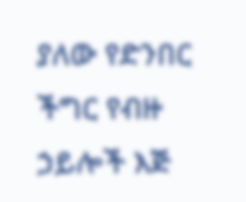ያለው የድንበር ችግር የብዙ ኃይሎች እጅ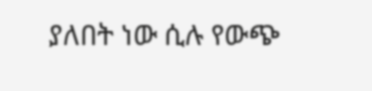ያለበት ነው ሲሉ የውጭ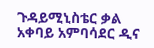ጉዳይሚኒስቴር ቃል አቀባይ አምባሳደር ዲና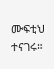ሙፍቲህ ተናገሩ።